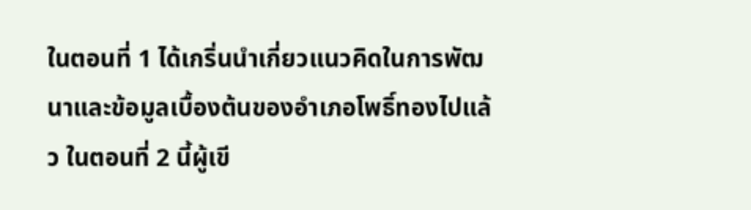ในตอนที่ 1 ได้เกริ่นนำเกี่ยวแนวคิดในการพัฒนาและข้อมูลเบื้องต้นของอำเภอโพธิ์ทองไปแล้ว ในตอนที่ 2 นี้ผู้เขี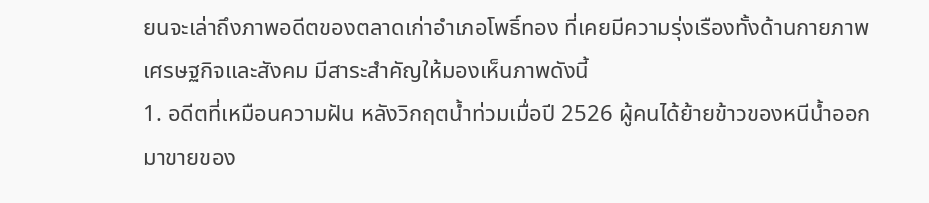ยนจะเล่าถึงภาพอดีตของตลาดเก่าอำเภอโพธิ์ทอง ที่เคยมีความรุ่งเรืองทั้งด้านกายภาพ เศรษฐกิจและสังคม มีสาระสำคัญให้มองเห็นภาพดังนี้
1. อดีตที่เหมือนความฝัน หลังวิกฤตน้ำท่วมเมื่อปี 2526 ผู้คนได้ย้ายข้าวของหนีน้ำออกมาขายของ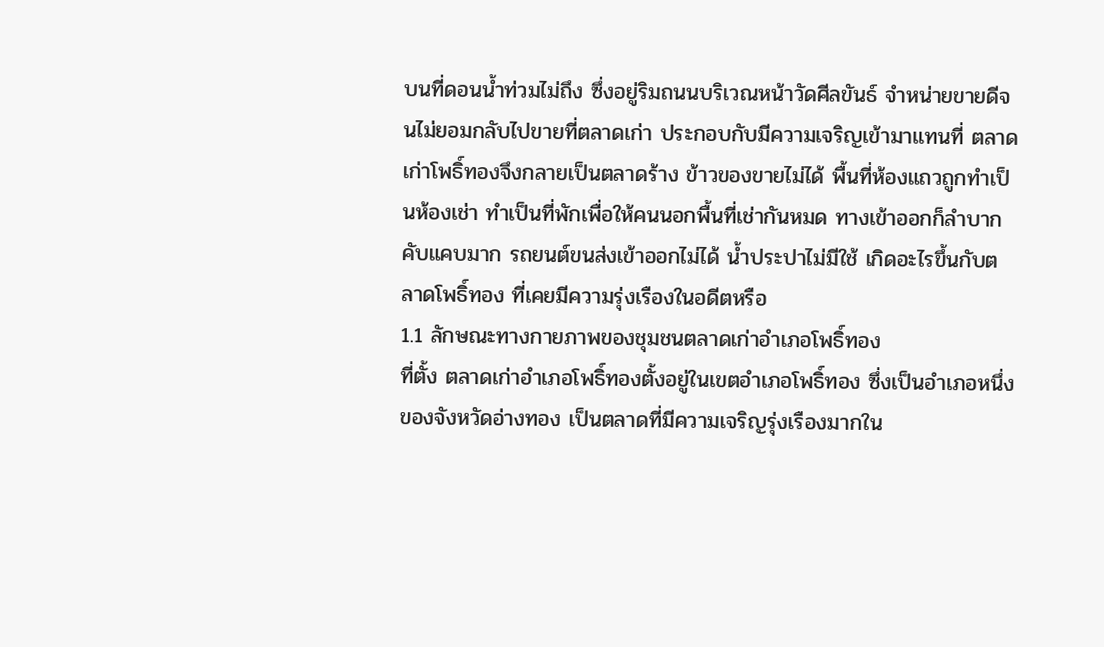บนที่ดอนน้ำท่วมไม่ถึง ซึ่งอยู่ริมถนนบริเวณหน้าวัดศีลขันธ์ จำหน่ายขายดีจนไม่ยอมกลับไปขายที่ตลาดเก่า ประกอบกับมีความเจริญเข้ามาแทนที่ ตลาดเก่าโพธิ์ทองจึงกลายเป็นตลาดร้าง ข้าวของขายไม่ได้ พื้นที่ห้องแถวถูกทำเป็นห้องเช่า ทำเป็นที่พักเพื่อให้คนนอกพื้นที่เช่ากันหมด ทางเข้าออกก็ลำบาก คับแคบมาก รถยนต์ขนส่งเข้าออกไม่ได้ น้ำประปาไม่มีใช้ เกิดอะไรขึ้นกับตลาดโพธิ์ทอง ที่เคยมีความรุ่งเรืองในอดีตหรือ
1.1 ลักษณะทางกายภาพของชุมชนตลาดเก่าอำเภอโพธิ์ทอง
ที่ตั้ง ตลาดเก่าอำเภอโพธิ์ทองตั้งอยู่ในเขตอำเภอโพธิ์ทอง ซึ่งเป็นอำเภอหนึ่งของจังหวัดอ่างทอง เป็นตลาดที่มีความเจริญรุ่งเรืองมากใน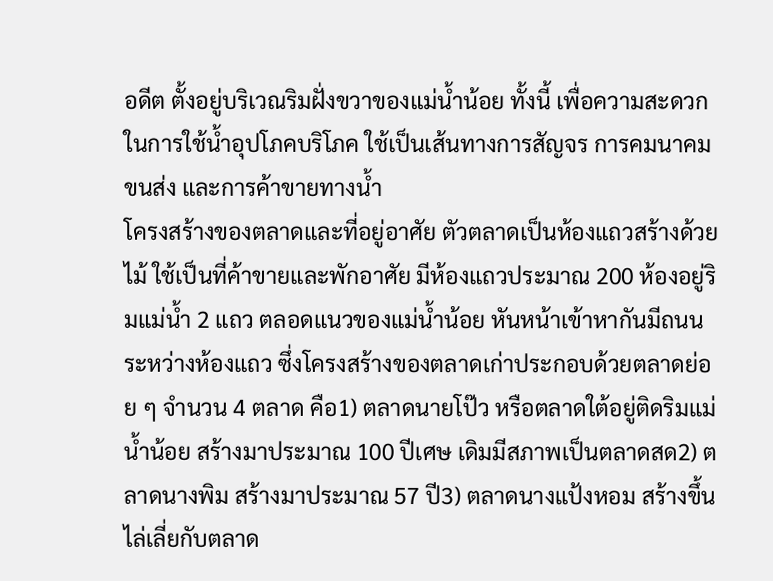อดีต ตั้งอยู่บริเวณริมฝั่งขวาของแม่น้ำน้อย ทั้งนี้ เพื่อความสะดวกในการใช้น้ำอุปโภคบริโภค ใช้เป็นเส้นทางการสัญจร การคมนาคมขนส่ง และการค้าขายทางน้ำ
โครงสร้างของตลาดและที่อยู่อาศัย ตัวตลาดเป็นห้องแถวสร้างด้วยไม้ ใช้เป็นที่ค้าขายและพักอาศัย มีห้องแถวประมาณ 200 ห้องอยู่ริมแม่น้ำ 2 แถว ตลอดแนวของแม่น้ำน้อย หันหน้าเข้าหากันมีถนนระหว่างห้องแถว ซึ่งโครงสร้างของตลาดเก่าประกอบด้วยตลาดย่อย ๆ จำนวน 4 ตลาด คือ1) ตลาดนายโป๊ว หรือตลาดใต้อยู่ติดริมแม่น้ำน้อย สร้างมาประมาณ 100 ปีเศษ เดิมมีสภาพเป็นตลาดสด2) ตลาดนางพิม สร้างมาประมาณ 57 ปี3) ตลาดนางแป้งหอม สร้างขึ้นไล่เลี่ยกับตลาด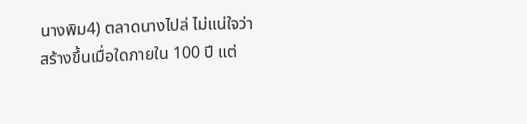นางพิม4) ตลาดนางไปล่ ไม่แน่ใจว่าสร้างขึ้นเมื่อใดภายใน 100 ปี แต่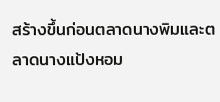สร้างขึ้นก่อนตลาดนางพิมและตลาดนางแป้งหอม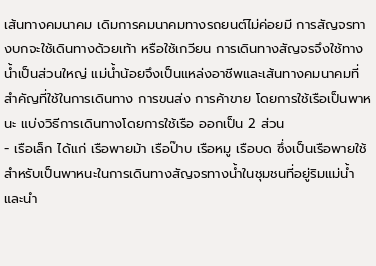เส้นทางคมนาคม เดิมการคมนาคมทางรถยนต์ไม่ค่อยมี การสัญจรทางบกจะใช้เดินทางด้วยเท้า หรือใช้เกวียน การเดินทางสัญจรจึงใช้ทางน้ำเป็นส่วนใหญ่ แม่น้ำน้อยจึงเป็นแหล่งอาชีพและเส้นทางคมนาคมที่สำคัญที่ใช้ในการเดินทาง การขนส่ง การค้าขาย โดยการใช้เรือเป็นพาหนะ แบ่งวิธีการเดินทางโดยการใช้เรือ ออกเป็น 2 ส่วน
- เรือเล็ก ได้แก่ เรือพายม้า เรือป๊าบ เรือหมู เรือบด ซึ่งเป็นเรือพายใช้สำหรับเป็นพาหนะในการเดินทางสัญจรทางน้ำในชุมชนที่อยู่ริมแม่น้ำ และนำ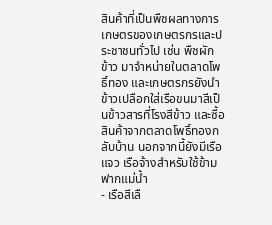สินค้าที่เป็นพืชผลทางการเกษตรของเกษตรกรและประชาชนทั่วไป เช่น พืชผัก ข้าว มาจำหน่ายในตลาดโพธิ์ทอง และเกษตรกรยังนำข้าวเปลือกใส่เรือขนมาสีเป็นข้าวสารที่โรงสีข้าว และซื้อสินค้าจากตลาดโพธิ์ทองกลับบ้าน นอกจากนี้ยังมีเรือแจว เรือจ้างสำหรับใช้ข้ามฟากแม่น้ำ
- เรือสีเลื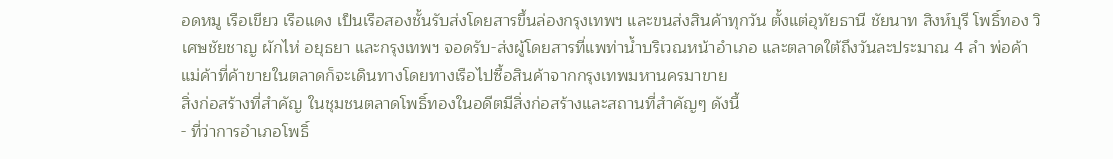อดหมู เรือเขียว เรือแดง เป็นเรือสองชั้นรับส่งโดยสารขึ้นล่องกรุงเทพฯ และขนส่งสินค้าทุกวัน ตั้งแต่อุทัยธานี ชัยนาท สิงห์บุรี โพธิ์ทอง วิเศษชัยชาญ ผักไห่ อยุธยา และกรุงเทพฯ จอดรับ-ส่งผู้โดยสารที่แพท่าน้ำบริเวณหน้าอำเภอ และตลาดใต้ถึงวันละประมาณ 4 ลำ พ่อค้าแม่ค้าที่ค้าขายในตลาดก็จะเดินทางโดยทางเรือไปซื้อสินค้าจากกรุงเทพมหานครมาขาย
สิ่งก่อสร้างที่สำคัญ ในชุมชนตลาดโพธิ์ทองในอดีตมีสิ่งก่อสร้างและสถานที่สำคัญๆ ดังนี้
- ที่ว่าการอำเภอโพธิ์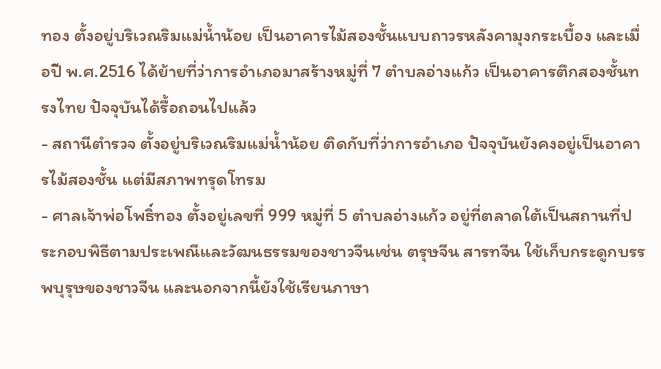ทอง ตั้งอยู่บริเวณริมแม่น้ำน้อย เป็นอาคารไม้สองชั้นแบบถาวรหลังคามุงกระเบื้อง และเมื่อปี พ.ศ.2516 ได้ย้ายที่ว่าการอำเภอมาสร้างหมู่ที่ 7 ตำบลอ่างแก้ว เป็นอาคารตึกสองชั้นทรงไทย ปัจจุบันได้รื้อถอนไปแล้ว
- สถานีตำรวจ ตั้งอยู่บริเวณริมแม่น้ำน้อย ติดกับที่ว่าการอำเภอ ปัจจุบันยังคงอยู่เป็นอาคารไม้สองชั้น แต่มีสภาพทรุดโทรม
- ศาลเจ้าพ่อโพธิ์ทอง ตั้งอยู่เลขที่ 999 หมู่ที่ 5 ตำบลอ่างแก้ว อยู่ที่ตลาดใต้เป็นสถานที่ประกอบพิธีตามประเพณีและวัฒนธรรมของชาวจีนเช่น ตรุษจีน สารทจีน ใช้เก็บกระดูกบรรพบุรุษของชาวจีน และนอกจากนี้ยังใช้เรียนภาษา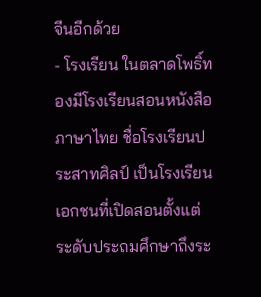จีนอีกด้วย
- โรงเรียน ในตลาดโพธิ์ทองมีโรงเรียนสอนหนังสือภาษาไทย ชื่อโรงเรียนประสาทศิลป์ เป็นโรงเรียนเอกชนที่เปิดสอนตั้งแต่ระดับประถมศึกษาถึงระ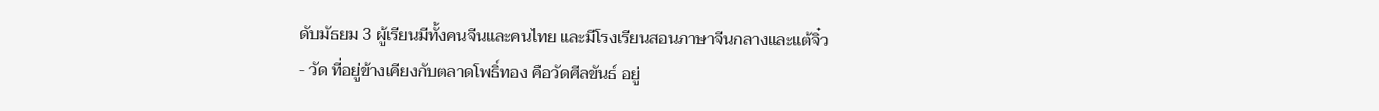ดับมัธยม 3 ผู้เรียนมีทั้งคนจีนและคนไทย และมีโรงเรียนสอนภาษาจีนกลางและแต้จิ๋ว
- วัด ที่อยู่ข้างเคียงกับตลาดโพธิ์ทอง คือวัดศีลขันธ์ อยู่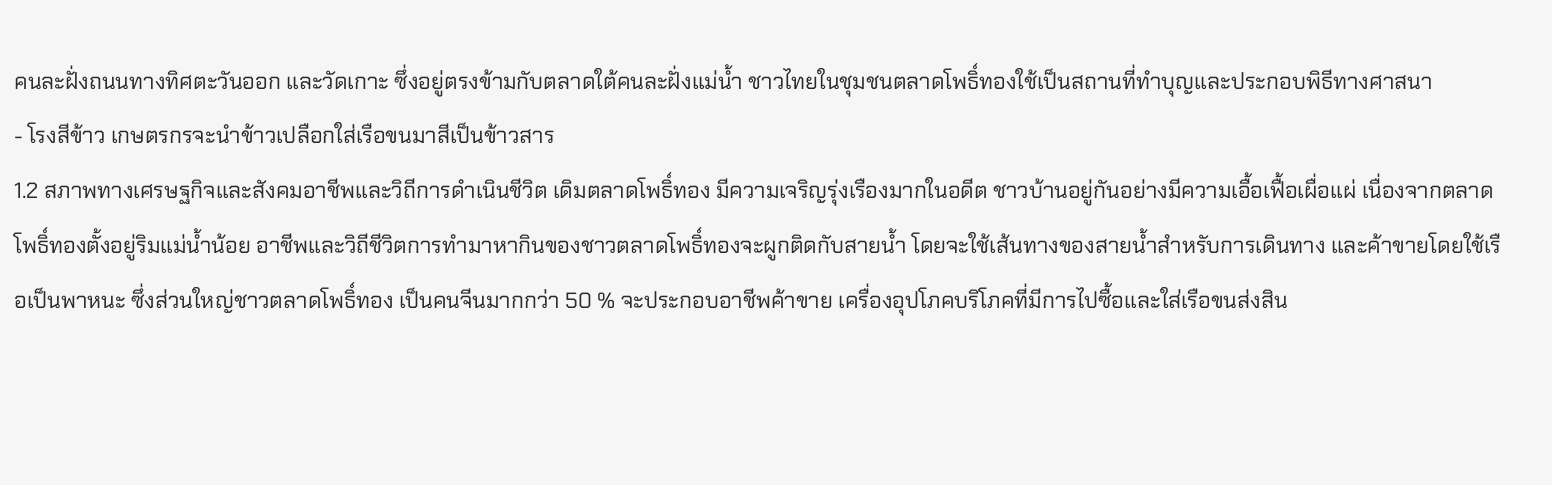คนละฝั่งถนนทางทิศตะวันออก และวัดเกาะ ซึ่งอยู่ตรงข้ามกับตลาดใต้คนละฝั่งแม่น้ำ ชาวไทยในชุมชนตลาดโพธิ์ทองใช้เป็นสถานที่ทำบุญและประกอบพิธีทางศาสนา
- โรงสีข้าว เกษตรกรจะนำข้าวเปลือกใส่เรือขนมาสีเป็นข้าวสาร
1.2 สภาพทางเศรษฐกิจและสังคมอาชีพและวิถีการดำเนินชีวิต เดิมตลาดโพธิ์ทอง มีความเจริญรุ่งเรืองมากในอดีต ชาวบ้านอยู่กันอย่างมีความเอื้อเฟื้อเผื่อแผ่ เนื่องจากตลาดโพธิ์ทองตั้งอยู่ริมแม่น้ำน้อย อาชีพและวิถีชีวิตการทำมาหากินของชาวตลาดโพธิ์ทองจะผูกติดกับสายน้ำ โดยจะใช้เส้นทางของสายน้ำสำหรับการเดินทาง และค้าขายโดยใช้เรือเป็นพาหนะ ซึ่งส่วนใหญ่ชาวตลาดโพธิ์ทอง เป็นคนจีนมากกว่า 50 % จะประกอบอาชีพค้าขาย เครื่องอุปโภคบริโภคที่มีการไปซื้อและใส่เรือขนส่งสิน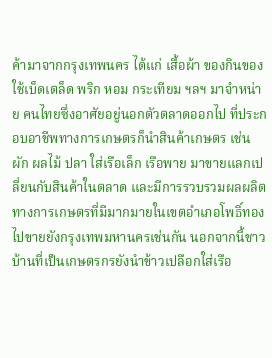ค้ามาจากกรุงเทพนคร ได้แก่ เสื้อผ้า ของกินของใช้เบ็ดเตล็ด พริก หอม กระเทียม ฯลฯ มาจำหน่าย คนไทยซึ่งอาศัยอยู่นอกตัวตลาดออกไป ที่ประกอบอาชีพทางการเกษตรก็นำสินค้าเกษตร เช่น ผัก ผลไม้ ปลา ใส่เรือเล็ก เรือพาย มาขายแลกเปลี่ยนกับสินค้าในตลาด และมีการรวบรวมผลผลิตทางการเกษตรที่มีมากมายในเขตอำเภอโพธิ์ทอง ไปขายยังกรุงเทพมหานครเช่นกัน นอกจากนี้ชาวบ้านที่เป็นเกษตรกรยังนำข้าวเปลือกใส่เรือ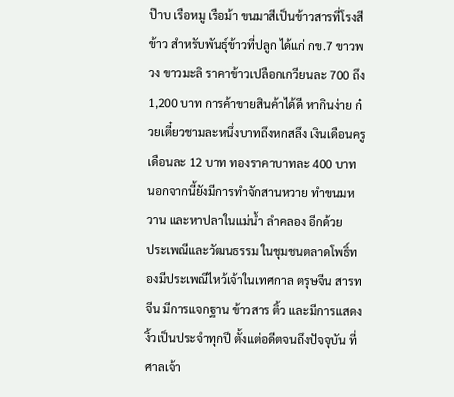ป๊าบ เรือหมู เรือม้า ขนมาสีเป็นข้าวสารที่โรงสีข้าว สำหรับพันธุ์ข้าวที่ปลูก ได้แก่ กข.7 ขาวพวง ขาวมะลิ ราคาข้าวเปลือกเกวียนละ 700 ถึง 1,200 บาท การค้าขายสินค้าได้ดี หากินง่าย ก๋วยเตี๋ยวชามละหนึ่งบาทถึงหกสลึง เงินเดือนครูเดือนละ 12 บาท ทองราคาบาทละ 400 บาท นอกจากนี้ยังมีการทำจักสานหวาย ทำขนมหวาน และหาปลาในแม่น้ำ ลำคลอง อีกด้วย
ประเพณีและวัฒนธรรม ในชุมชนตลาดโพธิ์ทองมีประเพณีไหว้เจ้าในเทศกาล ตรุษจีน สารทจีน มีการแจกฐาน ข้าวสาร ติ้ว และมีการแสดงงิ้วเป็นประจำทุกปี ตั้งแต่อดีตจนถึงปัจจุบัน ที่ศาลเจ้า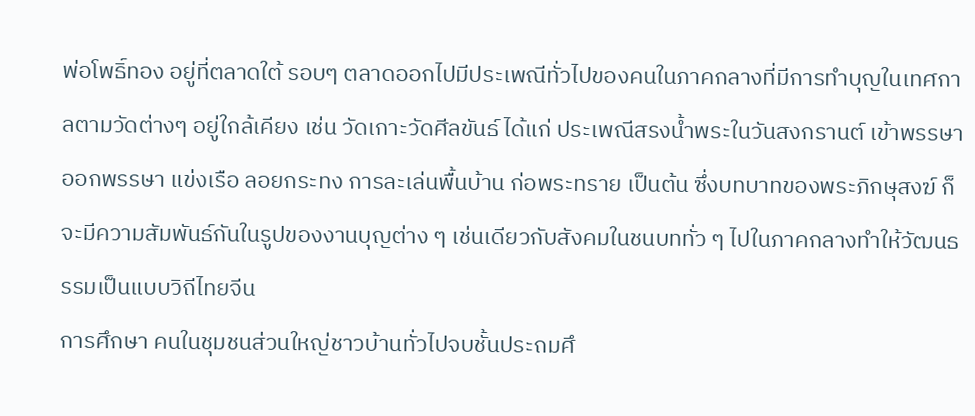พ่อโพธิ์ทอง อยู่ที่ตลาดใต้ รอบๆ ตลาดออกไปมีประเพณีทั่วไปของคนในภาคกลางที่มีการทำบุญในเทศกาลตามวัดต่างๆ อยู่ใกล้เคียง เช่น วัดเกาะวัดศีลขันธ์ ได้แก่ ประเพณีสรงน้ำพระในวันสงกรานต์ เข้าพรรษา ออกพรรษา แข่งเรือ ลอยกระทง การละเล่นพื้นบ้าน ก่อพระทราย เป็นต้น ซึ่งบทบาทของพระภิกษุสงฆ์ ก็จะมีความสัมพันธ์กันในรูปของงานบุญต่าง ๆ เช่นเดียวกับสังคมในชนบททั่ว ๆ ไปในภาคกลางทำให้วัฒนธรรมเป็นแบบวิถีไทยจีน
การศึกษา คนในชุมชนส่วนใหญ่ชาวบ้านทั่วไปจบชั้นประถมศึ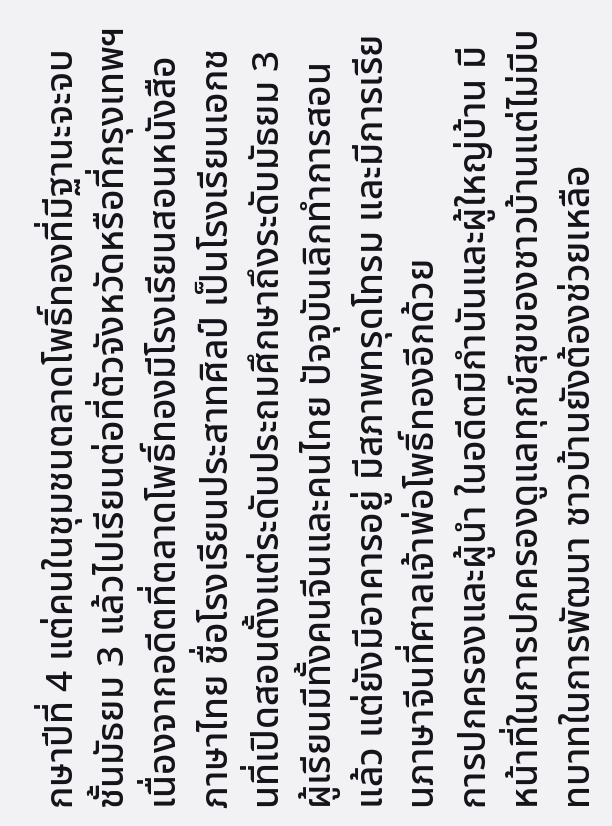กษาปีที่ 4 แต่คนในชุมชนตลาดโพธิ์ทองที่มีฐานะจะจบชั้นมัธยม 3 แล้วไปเรียนต่อที่ตัวจังหวัดหรือที่กรุงเทพฯ เนื่องจากอดีตที่ตลาดโพธิ์ทองมีโรงเรียนสอนหนังสือภาษาไทย ชื่อโรงเรียนประสาทศิลป์ เป็นโรงเรียนเอกชนที่เปิดสอนตั้งแต่ระดับประถมศึกษาถึงระดับมัธยม 3 ผู้เรียนมีทั้งคนจีนและคนไทย ปัจจุบันเลิกทำการสอนแล้ว แต่ยังมีอาคารอยู่ มีสภาพทรุดโทรม และมีการเรียนภาษาจีนที่ศาลเจ้าพ่อโพธิ์ทองอีกด้วย
การปกครองและผู้นำ ในอดีตมีกำนันและผู้ใหญ่บ้าน มีหน้าที่ในการปกครองดูแลทุกข์สุขของชาวบ้านแต่ไม่มีบทบาทในการพัฒนา ชาวบ้านยังต้องช่วยเหลือ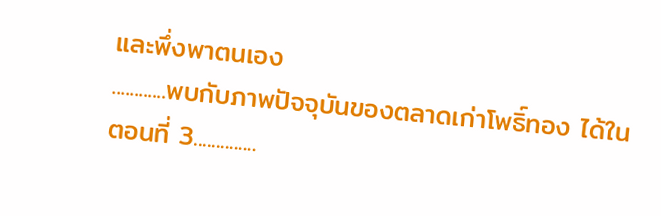และพึ่งพาตนเอง
............พบกับภาพปัจจุบันของตลาดเก่าโพธิ์ทอง ได้ในตอนที่ 3..............